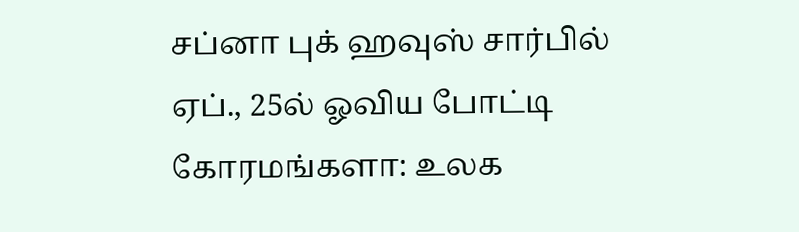சப்னா புக் ஹவுஸ் சார்பில் ஏப்., 25ல் ஓவிய போட்டி
கோரமங்களா: உலக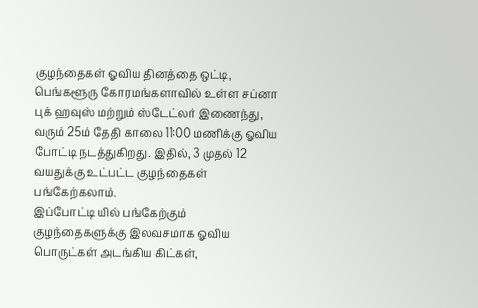குழந்தைகள் ஓவிய தினத்தை ஒட்டி, பெங்களூரு கோரமங்களாவில் உள்ள சப்னா புக் ஹவுஸ் மற்றும் ஸ்டேட்லர் இணைந்து, வரும் 25ம் தேதி காலை 11:00 மணிக்கு ஓவிய போட்டி நடத்துகிறது. இதில், 3 முதல் 12 வயதுக்கு உட்பட்ட குழந்தைகள் பங்கேற்கலாம்.
இப்போட்டி யில் பங்கேற்கும் குழந்தைகளுக்கு இலவசமாக ஓவிய பொருட்கள் அடங்கிய கிட்கள்,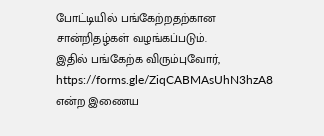போட்டியில் பங்கேற்றதற்கான சான்றிதழ்கள் வழங்கப்படும்.
இதில் பங்கேற்க விரும்புவோர், https://forms.gle/ZiqCABMAsUhN3hzA8 என்ற இணைய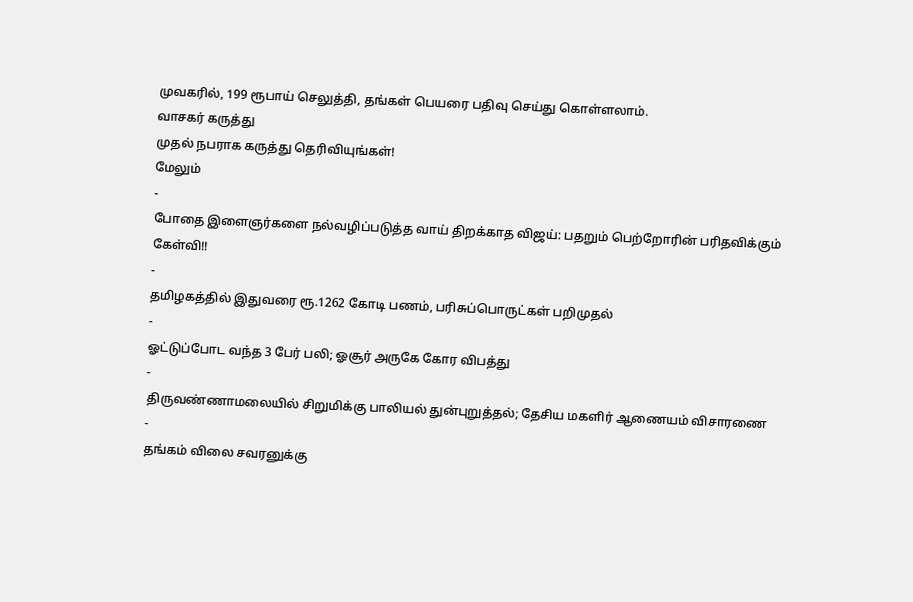முவகரில், 199 ரூபாய் செலுத்தி, தங்கள் பெயரை பதிவு செய்து கொள்ளலாம்.
வாசகர் கருத்து
முதல் நபராக கருத்து தெரிவியுங்கள்!
மேலும்
-
போதை இளைஞர்களை நல்வழிப்படுத்த வாய் திறக்காத விஜய்: பதறும் பெற்றோரின் பரிதவிக்கும் கேள்வி!!
-
தமிழகத்தில் இதுவரை ரூ.1262 கோடி பணம், பரிசுப்பொருட்கள் பறிமுதல்
-
ஓட்டுப்போட வந்த 3 பேர் பலி; ஓசூர் அருகே கோர விபத்து
-
திருவண்ணாமலையில் சிறுமிக்கு பாலியல் துன்புறுத்தல்; தேசிய மகளிர் ஆணையம் விசாரணை
-
தங்கம் விலை சவரனுக்கு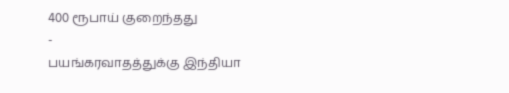400 ரூபாய் குறைந்தது
-
பயங்கரவாதத்துக்கு இந்தியா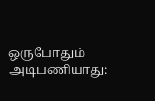ஒருபோதும் அடிபணியாது: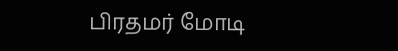பிரதமர் மோடி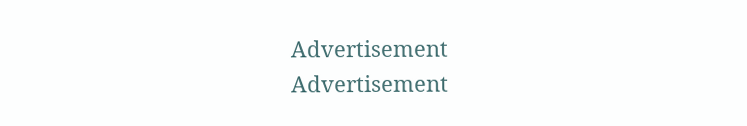Advertisement
Advertisement